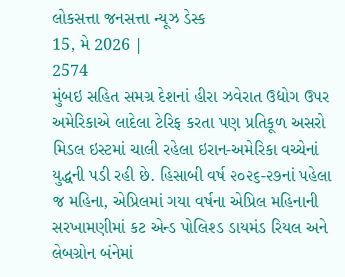લોકસત્તા જનસત્તા ન્યૂઝ ડેસ્ક
15, મે 2026 |
2574
મુંબઇ સહિત સમગ્ર દેશનાં હીરા ઝવેરાત ઉદ્યોગ ઉપર અમેરિકાએ લાદેલા ટેરિફ કરતા પણ પ્રતિકૂળ અસરો મિડલ ઇસ્ટમાં ચાલી રહેલા ઇરાન-અમેરિકા વચ્ચેનાં યુદ્ધની પડી રહી છે. હિસાબી વર્ષ ૨૦૨૬-૨૭નાં પહેલા જ મહિના, એપ્રિલમાં ગયા વર્ષના એપ્રિલ મહિનાની સરખામણીમાં કટ એન્ડ પોલિશ્ડ ડાયમંડ રિયલ અને લેબગ્રોન બંનેમાં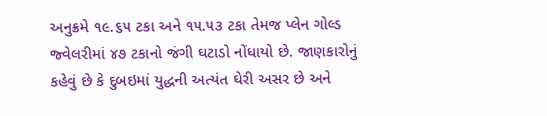અનુક્રમે ૧૯.૬૫ ટકા અને ૧૫.૫૩ ટકા તેમજ પ્લેન ગોલ્ડ જ્વેલરીમાં ૪૭ ટકાનો જંગી ઘટાડો નોંધાયો છે. જાણકારોનું કહેવું છે કે દુબઇમાં યુદ્ધની અત્યંત ઘેરી અસર છે અને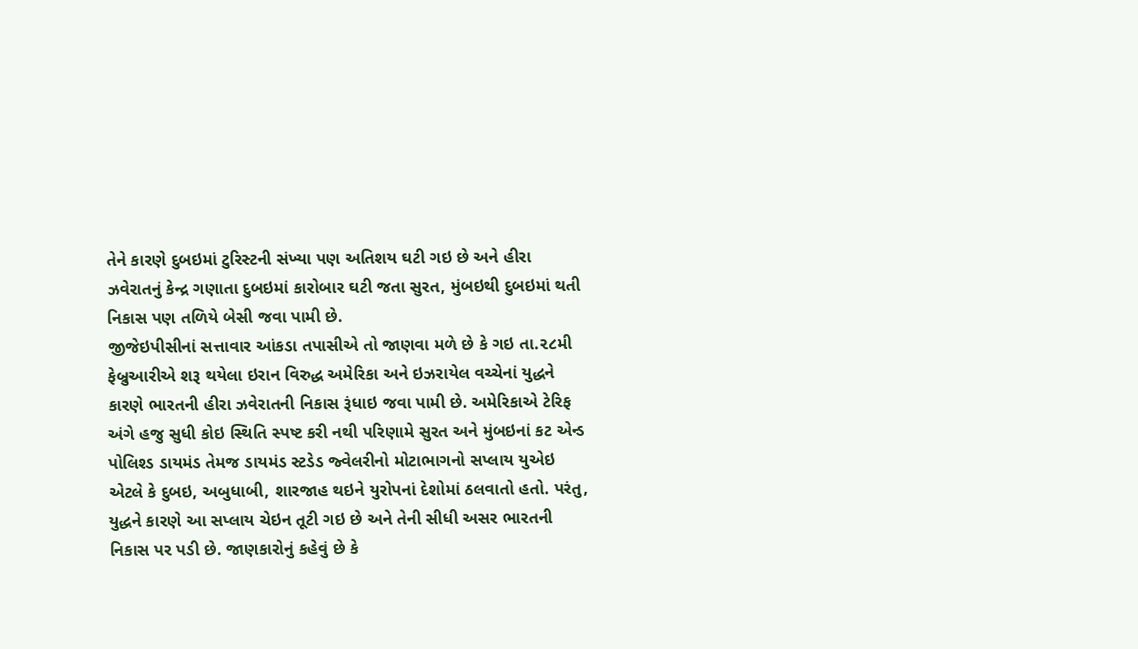તેને કારણે દુબઇમાં ટુરિસ્ટની સંખ્યા પણ અતિશય ઘટી ગઇ છે અને હીરા ઝવેરાતનું કેન્દ્ર ગણાતા દુબઇમાં કારોબાર ઘટી જતા સુરત, મુંબઇથી દુબઇમાં થતી નિકાસ પણ તળિયે બેસી જવા પામી છે.
જીજેઇપીસીનાં સત્તાવાર આંકડા તપાસીએ તો જાણવા મળે છે કે ગઇ તા.૨૮મી ફેબ્રુઆરીએ શરૂ થયેલા ઇરાન વિરુદ્ધ અમેરિકા અને ઇઝરાયેલ વચ્ચેનાં યુદ્ધને કારણે ભારતની હીરા ઝવેરાતની નિકાસ રૂંધાઇ જવા પામી છે. અમેરિકાએ ટેરિફ અંગે હજુ સુધી કોઇ સ્થિતિ સ્પષ્ટ કરી નથી પરિણામે સુરત અને મુંબઇનાં કટ એન્ડ પોલિશ્ડ ડાયમંડ તેમજ ડાયમંડ સ્ટડેડ જ્વેલરીનો મોટાભાગનો સપ્લાય યુએઇ એટલે કે દુબઇ, અબુધાબી, શારજાહ થઇને યુરોપનાં દેશોમાં ઠલવાતો હતો. પરંતુ, યુદ્ધને કારણે આ સપ્લાય ચેઇન તૂટી ગઇ છે અને તેની સીધી અસર ભારતની નિકાસ પર પડી છે. જાણકારોનું કહેવું છે કે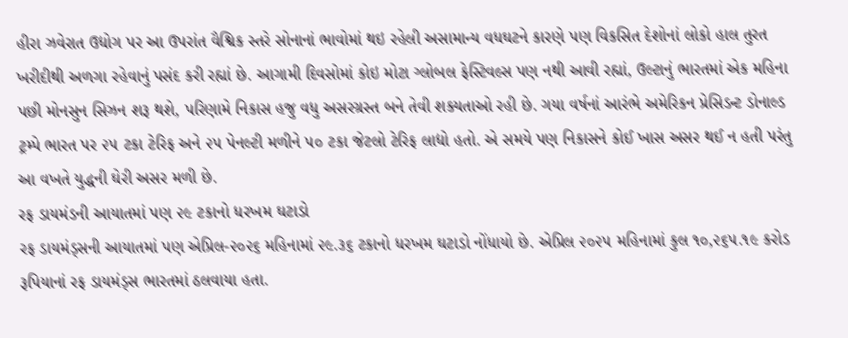હીરા ઝવેરાત ઉદ્યોગ પર આ ઉપરાંત વૈશ્વિક સ્તરે સોનાનાં ભાવોમાં થઇ રહેલી અસામાન્ય વધઘટને કારણે પણ વિકસિત દેશોનાં લોકો હાલ તુરત ખરીદીથી અળગા રહેવાનું પસંદ કરી રહ્યાં છે. આગામી દિવસોમાં કોઇ મોટા ગ્લોબલ ફેસ્ટિવલ્સ પણ નથી આવી રહ્યાં, ઉલ્ટાનું ભારતમાં એક મહિના પછી મોનસુન સિઝન શરૂ થશે, પરિણામે નિકાસ હજુ વધુ અસરગ્રસ્ત બને તેવી શક્યતાઓ રહી છે. ગયા વર્ષનાં આરંભે અમેરિકન પ્રેસિડન્ટ ડોનાલ્ડ ટ્રમ્પે ભારત પર ૨૫ ટકા ટેરિફ અને ૨૫ પેનલ્ટી મળીને ૫૦ ટકા જેટલો ટેરિફ લાદ્યો હતો. એ સમયે પણ નિકાસને કોઈ ખાસ અસર થઈ ન હતી પરંતુ આ વખતે યુદ્ધની ઘેરી અસર મળી છે.
રફ ડાયમંડની આયાતમાં પણ ૨૯ ટકાનો ધરખમ ઘટાડો
રફ ડાયમંડ્સની આયાતમાં પણ એપ્રિલ-૨૦૨૬ મહિનામાં ૨૯.૩૬ ટકાનો ધરખમ ઘટાડો નોંધાયો છે. એપ્રિલ ૨૦૨૫ મહિનામાં કુલ ૧૦,૨૬૫.૧૯ કરોડ રૂપિયાનાં રફ ડાયમંડ્સ ભારતમાં ઠલવાયા હતા.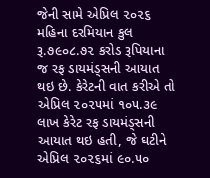જેની સામે એપ્રિલ ૨૦૨૬ મહિના દરમિયાન કુલ રૂ.૭૯૦૮.૭૨ કરોડ રૂપિયાના જ રફ ડાયમંડ્સની આયાત થઇ છે. કેરેટની વાત કરીએ તો એપ્રિલ ૨૦૨૫માં ૧૦૫.૩૯ લાખ કેરેટ રફ ડાયમંડ્સની આયાત થઇ હતી, જે ઘટીને એપ્રિલ ૨૦૨૬માં ૯૦.૫૦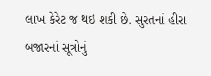લાખ કેરેટ જ થઇ શકી છે. સુરતનાં હીરા બજારનાં સૂત્રોનું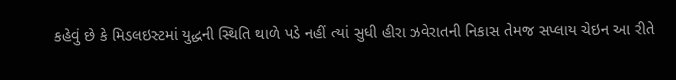કહેવું છે કે મિડલઇસ્ટમાં યુદ્ધની સ્થિતિ થાળે પડે નહીં ત્યાં સુધી હીરા ઝવેરાતની નિકાસ તેમજ સપ્લાય ચેઇન આ રીતે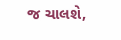જ ચાલશે,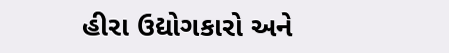હીરા ઉદ્યોગકારો અને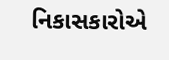નિકાસકારોએ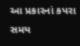આ પ્રકારનાં કપરા સમય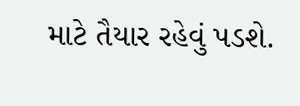માટે તૈયાર રહેવું પડશે.